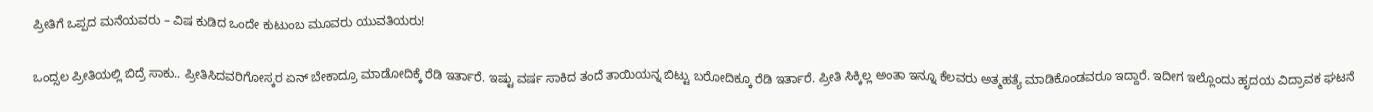ಪ್ರೀತಿಗೆ ಒಪ್ಪದ ಮನೆಯವರು – ವಿಷ ಕುಡಿದ ಒಂದೇ ಕುಟುಂಬ ಮೂವರು ಯುವತಿಯರು!

ಒಂದ್ಸಲ ಪ್ರೀತಿಯಲ್ಲಿ ಬಿದ್ರೆ ಸಾಕು.. ಪ್ರೀತಿಸಿದವರಿಗೋಸ್ಕರ ಏನ್ ಬೇಕಾದ್ರೂ ಮಾಡೋದಿಕ್ಕೆ ರೆಡಿ ಇರ್ತಾರೆ. ಇಷ್ಟು ವರ್ಷ ಸಾಕಿದ ತಂದೆ ತಾಯಿಯನ್ನ ಬಿಟ್ಟು ಬರೋದಿಕ್ಕೂ ರೆಡಿ ಇರ್ತಾರೆ. ಪ್ರೀತಿ ಸಿಕ್ಕಿಲ್ಲ ಅಂತಾ ಇನ್ನೂ ಕೆಲವರು ಅತ್ಮಹತ್ಯೆ ಮಾಡಿಕೊಂಡವರೂ ಇದ್ದಾರೆ. ಇದೀಗ ಇಲ್ಲೊಂದು ಹೃದಯ ವಿದ್ರಾವಕ ಘಟನೆ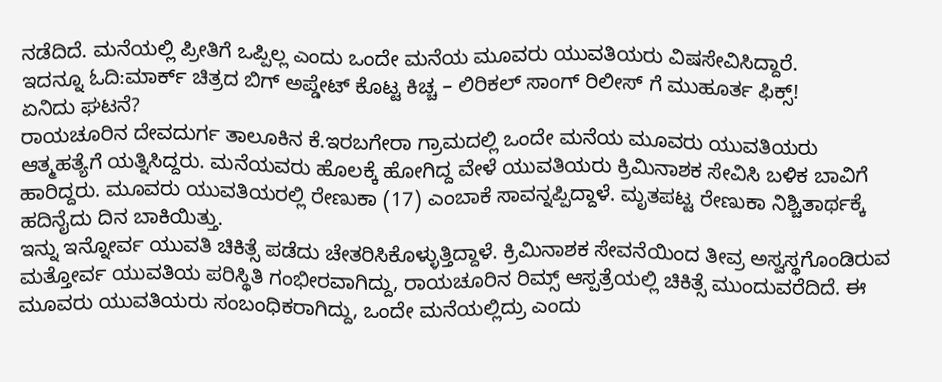ನಡೆದಿದೆ. ಮನೆಯಲ್ಲಿ ಪ್ರೀತಿಗೆ ಒಪ್ಪಿಲ್ಲ ಎಂದು ಒಂದೇ ಮನೆಯ ಮೂವರು ಯುವತಿಯರು ವಿಷಸೇವಿಸಿದ್ದಾರೆ.
ಇದನ್ನೂ ಓದಿ:ಮಾರ್ಕ್ ಚಿತ್ರದ ಬಿಗ್ ಅಪ್ಡೇಟ್ ಕೊಟ್ಟ ಕಿಚ್ಚ – ಲಿರಿಕಲ್ ಸಾಂಗ್ ರಿಲೀಸ್ ಗೆ ಮುಹೂರ್ತ ಫಿಕ್ಸ್!
ಏನಿದು ಘಟನೆ?
ರಾಯಚೂರಿನ ದೇವದುರ್ಗ ತಾಲೂಕಿನ ಕೆ.ಇರಬಗೇರಾ ಗ್ರಾಮದಲ್ಲಿ ಒಂದೇ ಮನೆಯ ಮೂವರು ಯುವತಿಯರು ಆತ್ಮಹತ್ಯೆಗೆ ಯತ್ನಿಸಿದ್ದರು. ಮನೆಯವರು ಹೊಲಕ್ಕೆ ಹೋಗಿದ್ದ ವೇಳೆ ಯುವತಿಯರು ಕ್ರಿಮಿನಾಶಕ ಸೇವಿಸಿ ಬಳಿಕ ಬಾವಿಗೆ ಹಾರಿದ್ದರು. ಮೂವರು ಯುವತಿಯರಲ್ಲಿ ರೇಣುಕಾ (17) ಎಂಬಾಕೆ ಸಾವನ್ನಪ್ಪಿದ್ದಾಳೆ. ಮೃತಪಟ್ಟ ರೇಣುಕಾ ನಿಶ್ಚಿತಾರ್ಥಕ್ಕೆ ಹದಿನೈದು ದಿನ ಬಾಕಿಯಿತ್ತು.
ಇನ್ನು ಇನ್ನೋರ್ವ ಯುವತಿ ಚಿಕಿತ್ಸೆ ಪಡೆದು ಚೇತರಿಸಿಕೊಳ್ಳುತ್ತಿದ್ದಾಳೆ. ಕ್ರಿಮಿನಾಶಕ ಸೇವನೆಯಿಂದ ತೀವ್ರ ಅಸ್ವಸ್ಥಗೊಂಡಿರುವ ಮತ್ತೋರ್ವ ಯುವತಿಯ ಪರಿಸ್ಥಿತಿ ಗಂಭೀರವಾಗಿದ್ದು, ರಾಯಚೂರಿನ ರಿಮ್ಸ್ ಆಸ್ಪತ್ರೆಯಲ್ಲಿ ಚಿಕಿತ್ಸೆ ಮುಂದುವರೆದಿದೆ. ಈ ಮೂವರು ಯುವತಿಯರು ಸಂಬಂಧಿಕರಾಗಿದ್ದು, ಒಂದೇ ಮನೆಯಲ್ಲಿದ್ರು ಎಂದು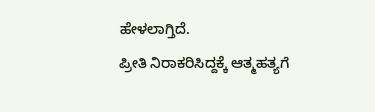ಹೇಳಲಾಗ್ತಿದೆ.
ಪ್ರೀತಿ ನಿರಾಕರಿಸಿದ್ದಕ್ಕೆ ಆತ್ಮಹತ್ಯಗೆ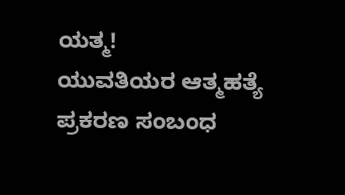ಯತ್ಮ!
ಯುವತಿಯರ ಆತ್ಮಹತ್ಯೆ ಪ್ರಕರಣ ಸಂಬಂಧ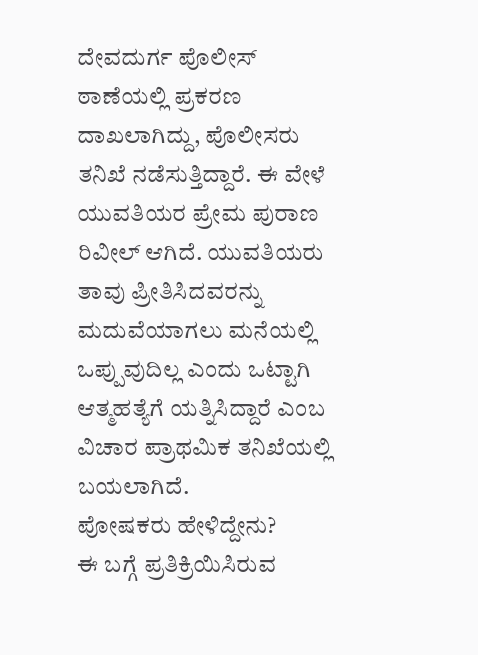ದೇವದುರ್ಗ ಪೊಲೀಸ್ ಠಾಣೆಯಲ್ಲಿ ಪ್ರಕರಣ ದಾಖಲಾಗಿದ್ದು, ಪೊಲೀಸರು ತನಿಖೆ ನಡೆಸುತ್ತಿದ್ದಾರೆ. ಈ ವೇಳೆ ಯುವತಿಯರ ಪ್ರೇಮ ಪುರಾಣ ರಿವೀಲ್ ಆಗಿದೆ. ಯುವತಿಯರು ತಾವು ಪ್ರೀತಿಸಿದವರನ್ನು ಮದುವೆಯಾಗಲು ಮನೆಯಲ್ಲಿ ಒಪ್ಪುವುದಿಲ್ಲ ಎಂದು ಒಟ್ಟಾಗಿ ಆತ್ಮಹತ್ಯೆಗೆ ಯತ್ನಿಸಿದ್ದಾರೆ ಎಂಬ ವಿಚಾರ ಪ್ರಾಥಮಿಕ ತನಿಖೆಯಲ್ಲಿ ಬಯಲಾಗಿದೆ.
ಪೋಷಕರು ಹೇಳಿದ್ದೇನು?
ಈ ಬಗ್ಗೆ ಪ್ರತಿಕ್ರಿಯಿಸಿರುವ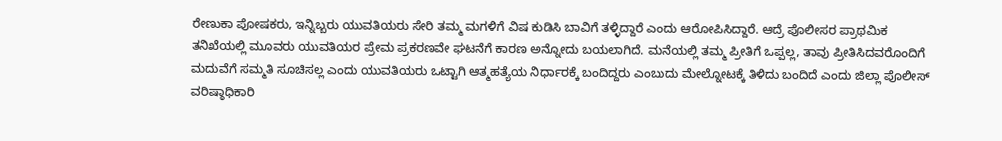ರೇಣುಕಾ ಪೋಷಕರು, ಇನ್ನಿಬ್ಬರು ಯುವತಿಯರು ಸೇರಿ ತಮ್ಮ ಮಗಳಿಗೆ ವಿಷ ಕುಡಿಸಿ ಬಾವಿಗೆ ತಳ್ಳಿದ್ದಾರೆ ಎಂದು ಆರೋಪಿಸಿದ್ದಾರೆ. ಆದ್ರೆ ಪೊಲೀಸರ ಪ್ರಾಥಮಿಕ ತನಿಖೆಯಲ್ಲಿ ಮೂವರು ಯುವತಿಯರ ಪ್ರೇಮ ಪ್ರಕರಣವೇ ಘಟನೆಗೆ ಕಾರಣ ಅನ್ನೋದು ಬಯಲಾಗಿದೆ. ಮನೆಯಲ್ಲಿ ತಮ್ಮ ಪ್ರೀತಿಗೆ ಒಪ್ಪಲ್ಲ, ತಾವು ಪ್ರೀತಿಸಿದವರೊಂದಿಗೆ ಮದುವೆಗೆ ಸಮ್ಮತಿ ಸೂಚಿಸಲ್ಲ ಎಂದು ಯುವತಿಯರು ಒಟ್ಟಾಗಿ ಆತ್ಮಹತ್ಯೆಯ ನಿರ್ಧಾರಕ್ಕೆ ಬಂದಿದ್ದರು ಎಂಬುದು ಮೇಲ್ನೋಟಕ್ಕೆ ತಿಳಿದು ಬಂದಿದೆ ಎಂದು ಜಿಲ್ಲಾ ಪೊಲೀಸ್ ವರಿಷ್ಠಾಧಿಕಾರಿ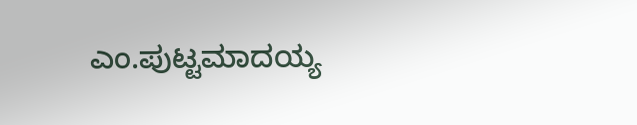ಎಂ.ಪುಟ್ಟಮಾದಯ್ಯ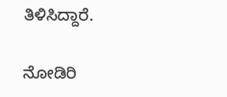ತಿಳಿಸಿದ್ದಾರೆ.

ನೋಡಿರಿ